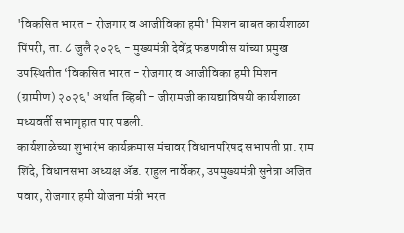'विकसित भारत - रोजगार व आजीविका हमी' मिशन बाबत कार्यशाळा
पिंपरी, ता. ८ जुलै २०२६ - मुख्यमंत्री देवेंद्र फडणवीस यांच्या प्रमुख उपस्थितीत ‘विकसित भारत - रोजगार व आजीविका हमी मिशन (ग्रामीण) २०२६' अर्थात व्हिबी - जीरामजी कायद्याविषयी कार्यशाळा मध्यवर्ती सभागृहात पार पडली.
कार्यशाळेच्या शुभारंभ कार्यक्रमास मंचावर विधानपरिषद सभापती प्रा. राम शिंदे, विधानसभा अध्यक्ष ॲड. राहुल नार्वेकर, उपमुख्यमंत्री सुनेत्रा अजित पवार, रोजगार हमी योजना मंत्री भरत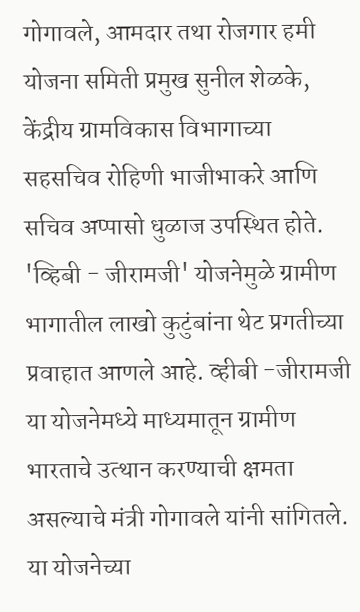गोगावले, आमदार तथा रोजगार हमी योजना समिती प्रमुख सुनील शेळके, केंद्रीय ग्रामविकास विभागाच्या सहसचिव रोहिणी भाजीभाकरे आणि सचिव अप्पासो धुळाज उपस्थित होते.
'व्हिबी - जीरामजी' योजनेमुळे ग्रामीण भागातील लाखो कुटुंबांना थेट प्रगतीच्या प्रवाहात आणले आहे. व्हीबी -जीरामजी या योजनेमध्ये माध्यमातून ग्रामीण भारताचे उत्थान करण्याची क्षमता असल्याचे मंत्री गोगावले यांनी सांगितले.
या योजनेच्या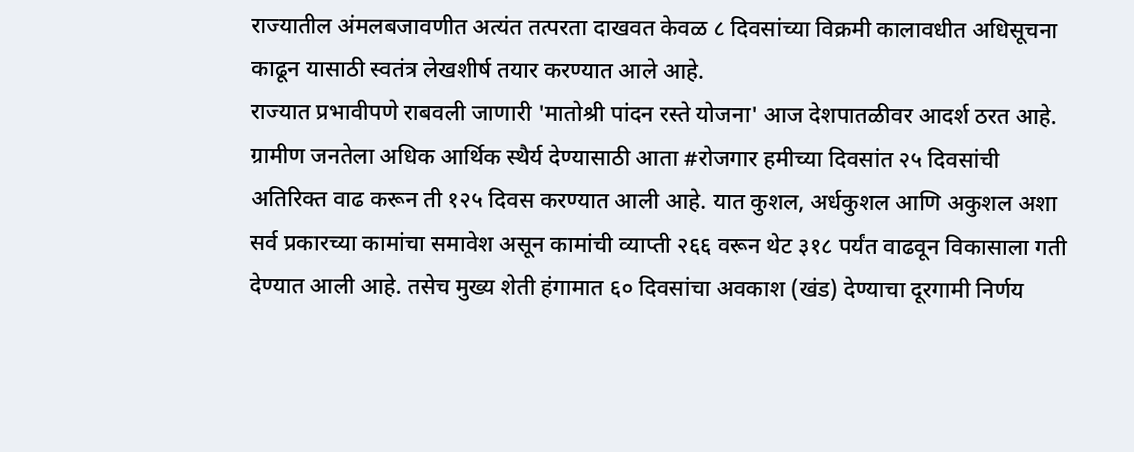राज्यातील अंमलबजावणीत अत्यंत तत्परता दाखवत केवळ ८ दिवसांच्या विक्रमी कालावधीत अधिसूचना काढून यासाठी स्वतंत्र लेखशीर्ष तयार करण्यात आले आहे.
राज्यात प्रभावीपणे राबवली जाणारी 'मातोश्री पांदन रस्ते योजना' आज देशपातळीवर आदर्श ठरत आहे. ग्रामीण जनतेला अधिक आर्थिक स्थैर्य देण्यासाठी आता #रोजगार हमीच्या दिवसांत २५ दिवसांची अतिरिक्त वाढ करून ती १२५ दिवस करण्यात आली आहे. यात कुशल, अर्धकुशल आणि अकुशल अशा सर्व प्रकारच्या कामांचा समावेश असून कामांची व्याप्ती २६६ वरून थेट ३१८ पर्यंत वाढवून विकासाला गती देण्यात आली आहे. तसेच मुख्य शेती हंगामात ६० दिवसांचा अवकाश (खंड) देण्याचा दूरगामी निर्णय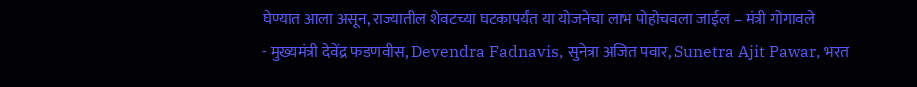घेण्यात आला असून, राज्यातील शेवटच्या घटकापर्यंत या योजनेचा लाभ पोहोचवला जाईल – मंत्री गोगावले
- मुख्यमंत्री देवेंद्र फडणवीस, Devendra Fadnavis, सुनेत्रा अजित पवार, Sunetra Ajit Pawar, भरत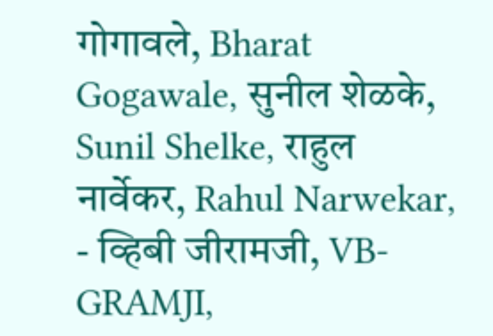गोगावले, Bharat Gogawale, सुनील शेळके, Sunil Shelke, राहुल नार्वेकर, Rahul Narwekar,
- व्हिबी जीरामजी, VB-GRAMJI,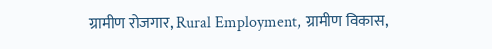ग्रामीण रोजगार, Rural Employment, ग्रामीण विकास,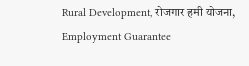Rural Development, रोजगार हमी योजना, Employment Guarantee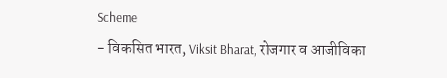Scheme
- विकसित भारत, Viksit Bharat, रोजगार व आजीविका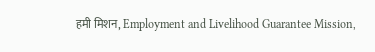हमी मिशन, Employment and Livelihood Guarantee Mission,